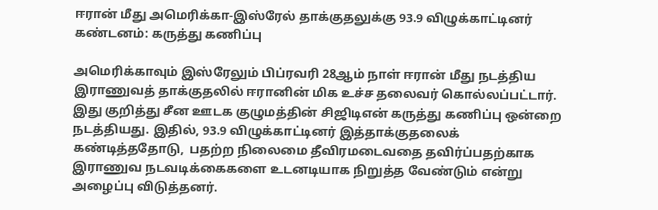ஈரான் மீது அமெரிக்கா-இஸ்ரேல் தாக்குதலுக்கு 93.9 விழுக்காட்டினர் கண்டனம்: கருத்து கணிப்பு

அமெரிக்காவும் இஸ்ரேலும் பிப்ரவரி 28ஆம் நாள் ஈரான் மீது நடத்திய இராணுவத் தாக்குதலில் ஈரானின் மிக உச்ச தலைவர் கொல்லப்பட்டார். இது குறித்து சீன ஊடக குழுமத்தின் சிஜிடிஎன் கருத்து கணிப்பு ஒன்றை நடத்தியது. இதில், 93.9 விழுக்காட்டினர் இத்தாக்குதலைக் கண்டித்ததோடு,  பதற்ற நிலைமை தீவிரமடைவதை தவிர்ப்பதற்காக இராணுவ நடவடிக்கைகளை உடனடியாக நிறுத்த வேண்டும் என்று அழைப்பு விடுத்தனர்.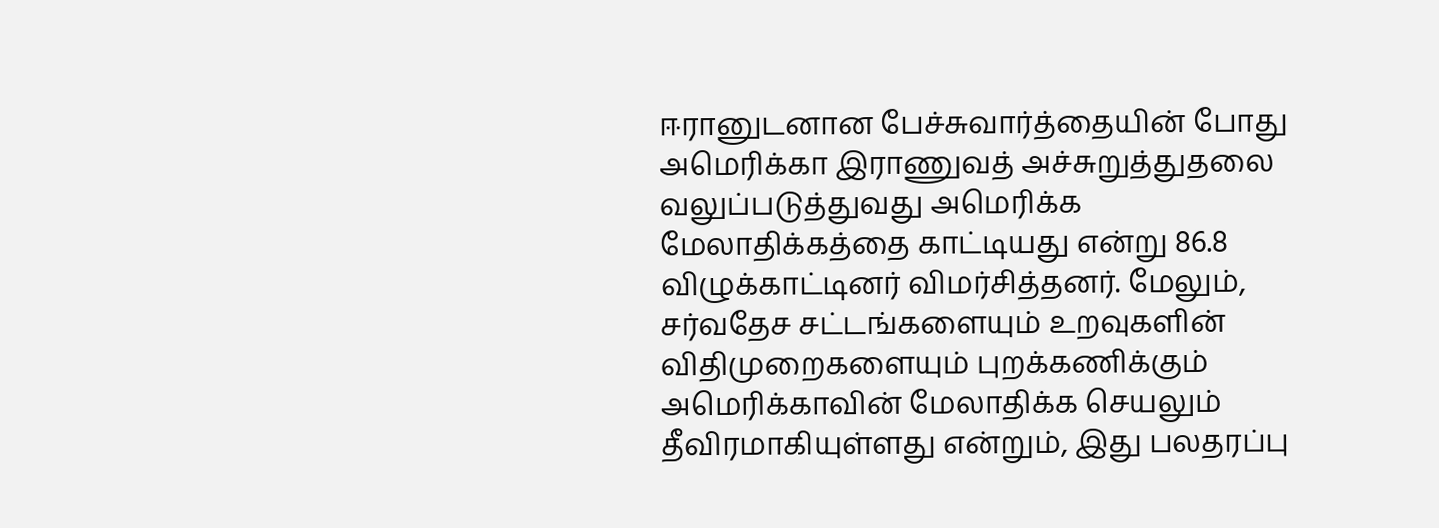ஈரானுடனான பேச்சுவார்த்தையின் போது அமெரிக்கா இராணுவத் அச்சுறுத்துதலை வலுப்படுத்துவது அமெரிக்க மேலாதிக்கத்தை காட்டியது என்று 86.8 விழுக்காட்டினர் விமர்சித்தனர். மேலும், சர்வதேச சட்டங்களையும் உறவுகளின் விதிமுறைகளையும் புறக்கணிக்கும் அமெரிக்காவின் மேலாதிக்க செயலும் தீவிரமாகியுள்ளது என்றும், இது பலதரப்பு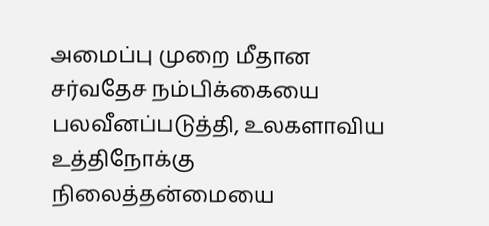அமைப்பு முறை மீதான சர்வதேச நம்பிக்கையை பலவீனப்படுத்தி, உலகளாவிய உத்திநோக்கு நிலைத்தன்மையை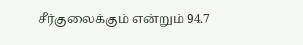சீர்குலைக்கும் என்றும் 94.7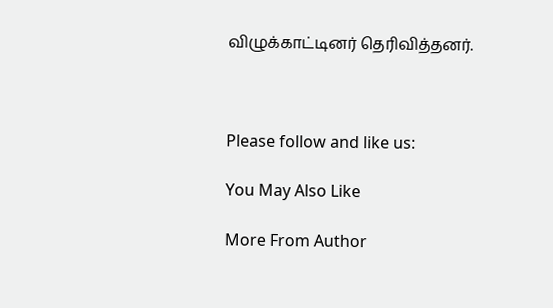விழுக்காட்டினர் தெரிவித்தனர்.



Please follow and like us:

You May Also Like

More From Author